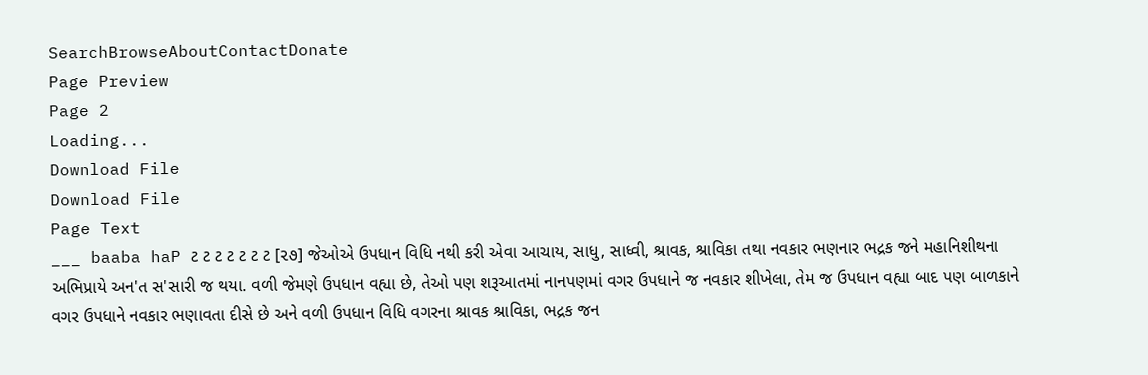SearchBrowseAboutContactDonate
Page Preview
Page 2
Loading...
Download File
Download File
Page Text
___ baaba haP ટ ટ ટ ટ ટ ટ ટ [૨૭] જેઓએ ઉપધાન વિધિ નથી કરી એવા આચાય, સાધુ, સાધ્વી, શ્રાવક, શ્રાવિકા તથા નવકાર ભણનાર ભદ્રક જને મહાનિશીથના અભિપ્રાયે અન'ત સ'સારી જ થયા. વળી જેમણે ઉપધાન વહ્યા છે, તેઓ પણ શરૂઆતમાં નાનપણમાં વગર ઉપધાને જ નવકાર શીખેલા, તેમ જ ઉપધાન વહ્યા બાદ પણ બાળકાને વગર ઉપધાને નવકાર ભણાવતા દીસે છે અને વળી ઉપધાન વિધિ વગરના શ્રાવક શ્રાવિકા, ભદ્રક જન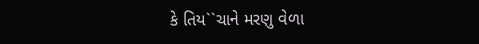કે તિય``ચાને મરણુ વેળા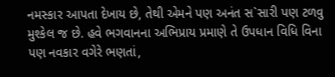નમસ્કાર આપતા દેખાય છે, તેથી એમને પણ અનંત સ`સારી પણ ટળવુ મુશ્કેલ જ છે. હવે ભગવાનના અભિપ્રાય પ્રમાણે તે ઉપધાન વિધિ વિના પણ નવકાર વગેરે ભણતાં,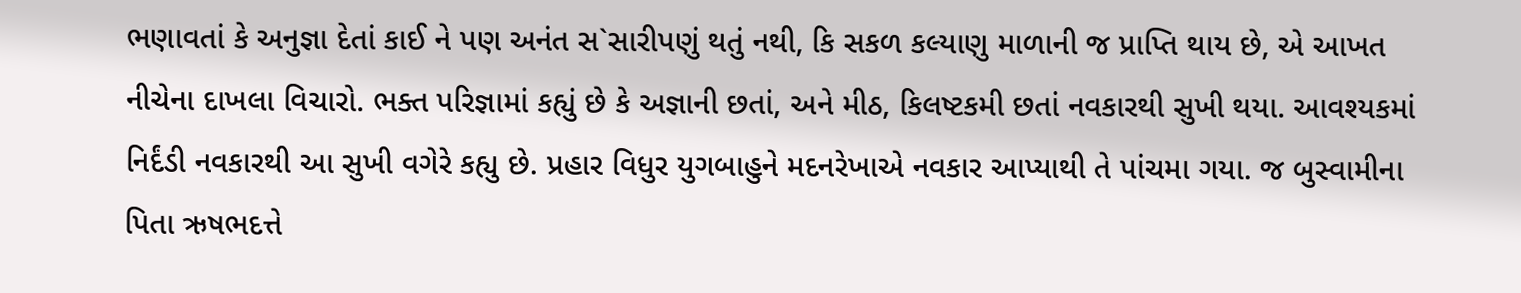ભણાવતાં કે અનુજ્ઞા દેતાં કાઈ ને પણ અનંત સ`સારીપણું થતું નથી, કિ સકળ કલ્યાણુ માળાની જ પ્રાપ્તિ થાય છે, એ આખત નીચેના દાખલા વિચારો. ભક્ત પરિજ્ઞામાં કહ્યું છે કે અજ્ઞાની છતાં, અને મીઠ, કિલષ્ટકમી છતાં નવકારથી સુખી થયા. આવશ્યકમાં નિર્દંડી નવકારથી આ સુખી વગેરે કહ્યુ છે. પ્રહાર વિધુર યુગબાહુને મદનરેખાએ નવકાર આપ્યાથી તે પાંચમા ગયા. જ બુસ્વામીના પિતા ઋષભદત્તે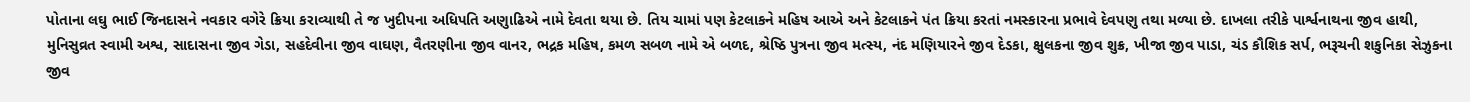પોતાના લઘુ ભાઈ જિનદાસને નવકાર વગેરે ક્રિયા કરાવ્યાથી તે જ ખુદીપના અધિપતિ અણુાઢિએ નામે દેવતા થયા છે. તિય ચામાં પણ કેટલાકને મહિષ આએ અને કેટલાકને પંત ક્રિયા કરતાં નમસ્કારના પ્રભાવે દેવપણુ તથા મળ્યા છે. દાખલા તરીકે પાર્શ્વનાથના જીવ હાથી, મુનિસુવ્રત સ્વામી અશ્વ, સાદાસના જીવ ગેડા, સહદેવીના જીવ વાઘણ, વૈતરણીના જીવ વાનર, ભદ્રક મહિષ, કમળ સબળ નામે એ બળદ, શ્રેષ્ઠિ પુત્રના જીવ મત્સ્ય, નંદ મણિયારને જીવ દેડકા, ક્ષુલકના જીવ શુક્ર, ખીજા જીવ પાડા, ચંડ કૌશિક સર્પ, ભરૂચની શકુનિકા સેઝુકના જીવ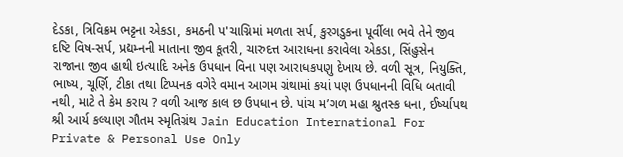દેડકા, ત્રિવિક્રમ ભટ્ટના એકડા, કમઠની પ'ચાગ્નિમાં મળતા સર્પ, કુરગડુકના પૂર્વીલા ભવે તેને જીવ દષ્ટિ વિષ-સર્પ, પ્રદ્યમ્નની માતાના જીવ કૂતરી, ચારુદત્ત આરાધના કરાવેલા એકડા, સિંહુસેન રાજાના જીવ હાથી ઇત્યાદિ અનેક ઉપધાન વિના પણ આરાધકપણુ દેખાય છે. વળી સૂત્ર, નિયુક્તિ, ભાષ્ય, ચૂર્ણિ, ટીકા તથા ટિપ્પનક વગેરે વમાન આગમ ગ્રંથામાં કયાં પણ ઉપધાનની વિધિ બતાવી નથી, માટે તે કેમ કરાય ? વળી આજ કાલ છ ઉપધાન છે. પાંચ મ’ગળ મહા શ્રુતસ્ક ધના, ઈર્ષ્યાપથ શ્રી આર્ય કલ્યાણ ગૌતમ સ્મૃતિગ્રંથ Jain Education International For Private & Personal Use Only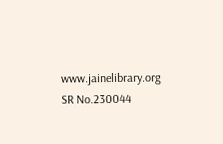www.jainelibrary.org
SR No.230044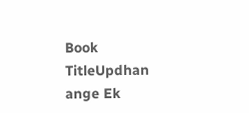Book TitleUpdhan ange Ek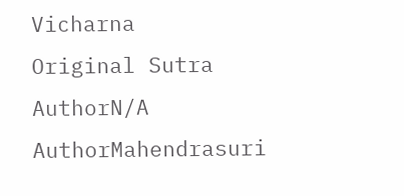Vicharna
Original Sutra AuthorN/A
AuthorMahendrasuri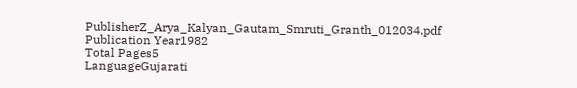PublisherZ_Arya_Kalyan_Gautam_Smruti_Granth_012034.pdf
Publication Year1982
Total Pages5
LanguageGujarati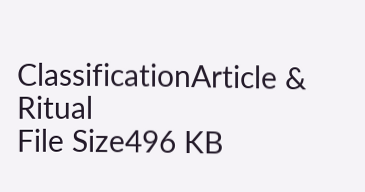ClassificationArticle & Ritual
File Size496 KB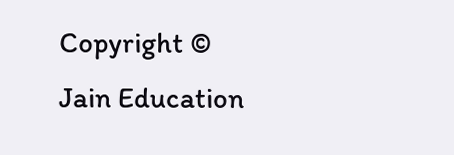Copyright © Jain Education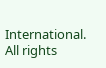International. All rights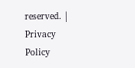reserved. | Privacy Policy